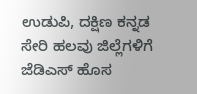ಉಡುಪಿ, ದಕ್ಷಿಣ ಕನ್ನಡ ಸೇರಿ ಹಲವು ಜಿಲ್ಲೆಗಳಿಗೆ ಜೆಡಿಎಸ್ ಹೊಸ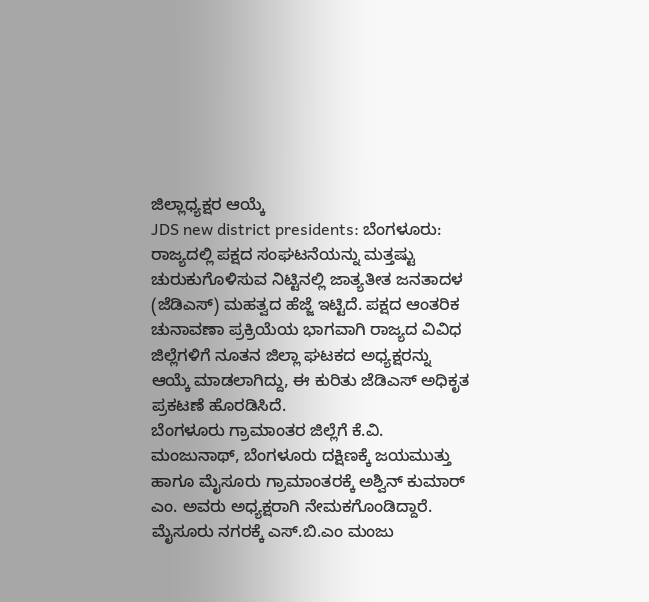ಜಿಲ್ಲಾಧ್ಯಕ್ಷರ ಆಯ್ಕೆ
JDS new district presidents: ಬೆಂಗಳೂರು: ರಾಜ್ಯದಲ್ಲಿ ಪಕ್ಷದ ಸಂಘಟನೆಯನ್ನು ಮತ್ತಷ್ಟು ಚುರುಕುಗೊಳಿಸುವ ನಿಟ್ಟಿನಲ್ಲಿ ಜಾತ್ಯತೀತ ಜನತಾದಳ (ಜೆಡಿಎಸ್) ಮಹತ್ವದ ಹೆಜ್ಜೆ ಇಟ್ಟಿದೆ. ಪಕ್ಷದ ಆಂತರಿಕ ಚುನಾವಣಾ ಪ್ರಕ್ರಿಯೆಯ ಭಾಗವಾಗಿ ರಾಜ್ಯದ ವಿವಿಧ ಜಿಲ್ಲೆಗಳಿಗೆ ನೂತನ ಜಿಲ್ಲಾ ಘಟಕದ ಅಧ್ಯಕ್ಷರನ್ನು ಆಯ್ಕೆ ಮಾಡಲಾಗಿದ್ದು, ಈ ಕುರಿತು ಜೆಡಿಎಸ್ ಅಧಿಕೃತ ಪ್ರಕಟಣೆ ಹೊರಡಿಸಿದೆ.
ಬೆಂಗಳೂರು ಗ್ರಾಮಾಂತರ ಜಿಲ್ಲೆಗೆ ಕೆ.ವಿ. ಮಂಜುನಾಥ್, ಬೆಂಗಳೂರು ದಕ್ಷಿಣಕ್ಕೆ ಜಯಮುತ್ತು ಹಾಗೂ ಮೈಸೂರು ಗ್ರಾಮಾಂತರಕ್ಕೆ ಅಶ್ವಿನ್ ಕುಮಾರ್ ಎಂ. ಅವರು ಅಧ್ಯಕ್ಷರಾಗಿ ನೇಮಕಗೊಂಡಿದ್ದಾರೆ. ಮೈಸೂರು ನಗರಕ್ಕೆ ಎಸ್.ಬಿ.ಎಂ ಮಂಜು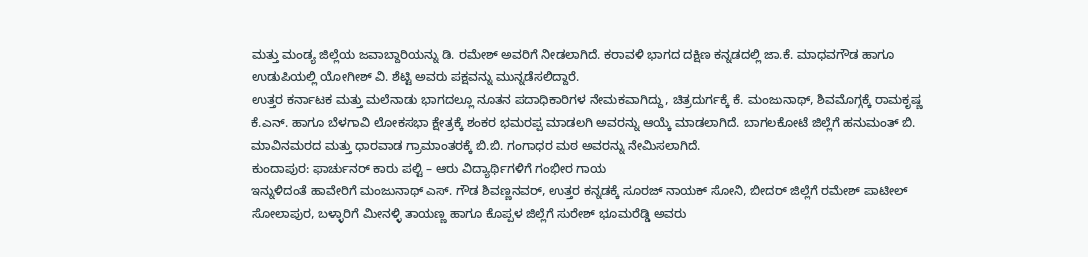ಮತ್ತು ಮಂಡ್ಯ ಜಿಲ್ಲೆಯ ಜವಾಬ್ದಾರಿಯನ್ನು ಡಿ. ರಮೇಶ್ ಅವರಿಗೆ ನೀಡಲಾಗಿದೆ. ಕರಾವಳಿ ಭಾಗದ ದಕ್ಷಿಣ ಕನ್ನಡದಲ್ಲಿ ಜಾ.ಕೆ. ಮಾಧವಗೌಡ ಹಾಗೂ ಉಡುಪಿಯಲ್ಲಿ ಯೋಗೀಶ್ ವಿ. ಶೆಟ್ಟಿ ಅವರು ಪಕ್ಷವನ್ನು ಮುನ್ನಡೆಸಲಿದ್ದಾರೆ.
ಉತ್ತರ ಕರ್ನಾಟಕ ಮತ್ತು ಮಲೆನಾಡು ಭಾಗದಲ್ಲೂ ನೂತನ ಪದಾಧಿಕಾರಿಗಳ ನೇಮಕವಾಗಿದ್ದು, ಚಿತ್ರದುರ್ಗಕ್ಕೆ ಕೆ. ಮಂಜುನಾಥ್, ಶಿವಮೊಗ್ಗಕ್ಕೆ ರಾಮಕೃಷ್ಣ ಕೆ.ಎನ್. ಹಾಗೂ ಬೆಳಗಾವಿ ಲೋಕಸಭಾ ಕ್ಷೇತ್ರಕ್ಕೆ ಶಂಕರ ಭಮರಪ್ಪ ಮಾಡಲಗಿ ಅವರನ್ನು ಆಯ್ಕೆ ಮಾಡಲಾಗಿದೆ. ಬಾಗಲಕೋಟೆ ಜಿಲ್ಲೆಗೆ ಹನುಮಂತ್ ಬಿ. ಮಾವಿನಮರದ ಮತ್ತು ಧಾರವಾಡ ಗ್ರಾಮಾಂತರಕ್ಕೆ ಬಿ.ಬಿ. ಗಂಗಾಧರ ಮಠ ಅವರನ್ನು ನೇಮಿಸಲಾಗಿದೆ.
ಕುಂದಾಪುರ: ಫಾರ್ಚುನರ್ ಕಾರು ಪಲ್ಟಿ – ಆರು ವಿದ್ಯಾರ್ಥಿಗಳಿಗೆ ಗಂಭೀರ ಗಾಯ
ಇನ್ನುಳಿದಂತೆ ಹಾವೇರಿಗೆ ಮಂಜುನಾಥ್ ಎಸ್. ಗೌಡ ಶಿವಣ್ಣನವರ್, ಉತ್ತರ ಕನ್ನಡಕ್ಕೆ ಸೂರಜ್ ನಾಯಕ್ ಸೋನಿ, ಬೀದರ್ ಜಿಲ್ಲೆಗೆ ರಮೇಶ್ ಪಾಟೀಲ್ ಸೋಲಾಪುರ, ಬಳ್ಳಾರಿಗೆ ಮೀನಳ್ಳಿ ತಾಯಣ್ಣ ಹಾಗೂ ಕೊಪ್ಪಳ ಜಿಲ್ಲೆಗೆ ಸುರೇಶ್ ಭೂಮರೆಡ್ಡಿ ಅವರು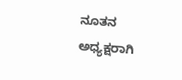ನೂತನ ಅಧ್ಯಕ್ಷರಾಗಿ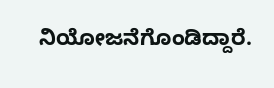ನಿಯೋಜನೆಗೊಂಡಿದ್ದಾರೆ.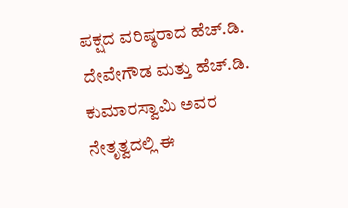ಪಕ್ಷದ ವರಿಷ್ಠರಾದ ಹೆಚ್.ಡಿ. ದೇವೇಗೌಡ ಮತ್ತು ಹೆಚ್.ಡಿ. ಕುಮಾರಸ್ವಾಮಿ ಅವರ ನೇತೃತ್ವದಲ್ಲಿ ಈ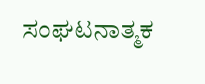ಸಂಘಟನಾತ್ಮಕ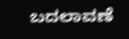ಬದಲಾವಣೆ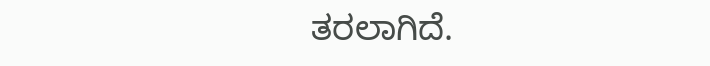ತರಲಾಗಿದೆ.